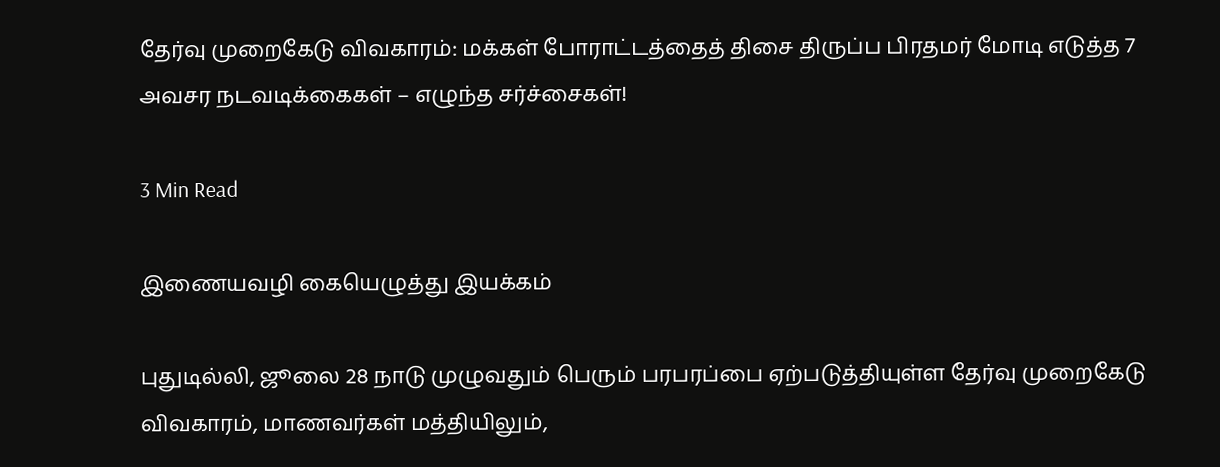தேர்வு முறைகேடு விவகாரம்: மக்கள் போராட்டத்தைத் திசை திருப்ப பிரதமர் மோடி எடுத்த 7 அவசர நடவடிக்கைகள் – எழுந்த சர்ச்சைகள்!

3 Min Read

இணையவழி கையெழுத்து இயக்கம்

புதுடில்லி, ஜூலை 28 நாடு முழுவதும் பெரும் பரபரப்பை ஏற்படுத்தியுள்ள தேர்வு முறைகேடு விவகாரம், மாணவர்கள் மத்தியிலும்,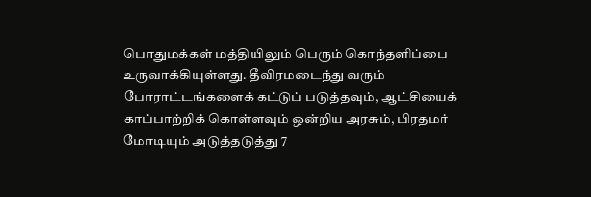பொதுமக்கள் மத்தியிலும் பெரும் கொந்தளிப்பை உருவாக்கியுள்ளது. தீவிரமடைந்து வரும் போராட்டங்களைக் கட்டுப் படுத்தவும், ஆட்சியைக் காப்பாற்றிக் கொள்ளவும் ஒன்றிய அரசும், பிரதமர் மோடியும் அடுத்தடுத்து 7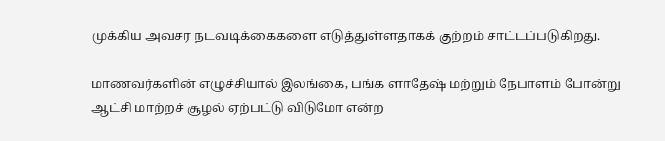முக்கிய அவசர நடவடிக்கைகளை எடுத்துள்ளதாகக் குற்றம் சாட்டப்படுகிறது.

மாணவர்களின் எழுச்சியால் இலங்கை, பங்க ளாதேஷ் மற்றும் நேபாளம் போன்று ஆட்சி மாற்றச் சூழல் ஏற்பட்டு விடுமோ என்ற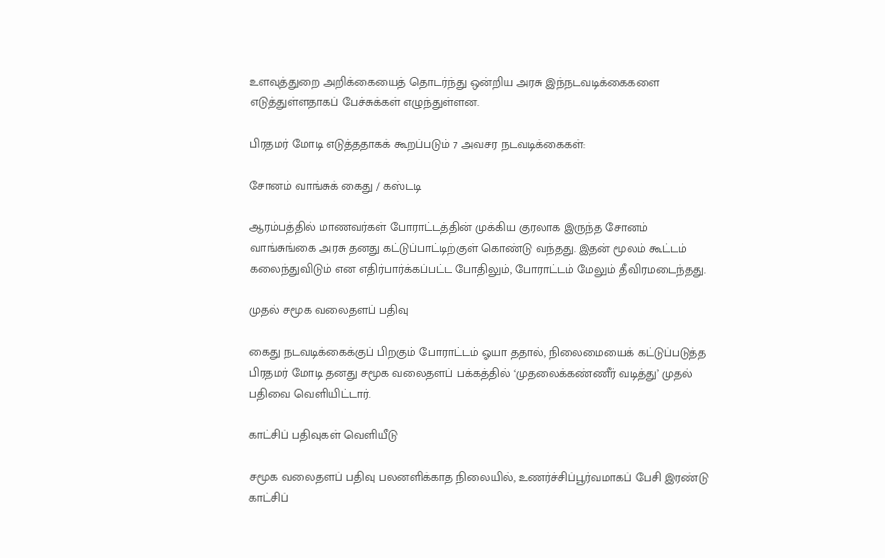உளவுத்துறை அறிக்கையைத் தொடர்ந்து ஒன்றிய அரசு இந்நடவடிக்கைகளை எடுத்துள்ளதாகப் பேச்சுக்கள் எழுந்துள்ளன.

பிரதமர் மோடி எடுத்ததாகக் கூறப்படும் 7 அவசர நடவடிக்கைகள்:

சோனம் வாங்சுக் கைது / கஸ்டடி

ஆரம்பத்தில் மாணவர்கள் போராட்டத்தின் முக்கிய குரலாக இருந்த சோனம் வாங்சுங்கை அரசு தனது கட்டுப்பாட்டிற்குள் கொண்டு வந்தது. இதன் மூலம் கூட்டம் கலைந்துவிடும் என எதிர்பார்க்கப்பட்ட போதிலும், போராட்டம் மேலும் தீவிரமடைந்தது.

முதல் சமூக வலைதளப் பதிவு

கைது நடவடிக்கைக்குப் பிறகும் போராட்டம் ஓயா ததால், நிலைமையைக் கட்டுப்படுத்த பிரதமர் மோடி தனது சமூக வலைதளப் பக்கத்தில் ‘முதலைக்கண்ணீர் வடித்து’ முதல் பதிவை வெளியிட்டார்.

காட்சிப் பதிவுகள் வெளியீடு

சமூக வலைதளப் பதிவு பலனளிக்காத நிலையில், உணர்ச்சிப்பூர்வமாகப் பேசி இரண்டு காட்சிப்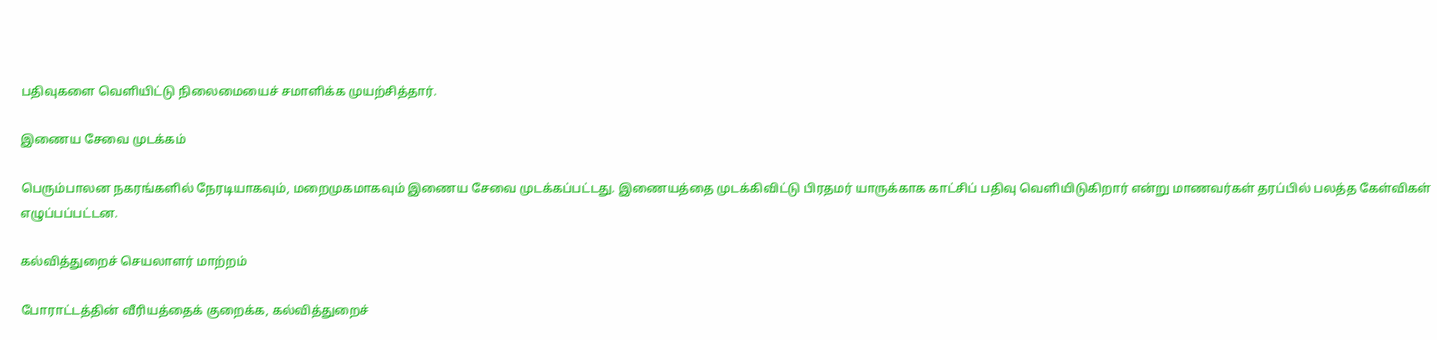பதிவுகளை வெளியிட்டு நிலைமையைச் சமாளிக்க முயற்சித்தார்.

இணைய சேவை முடக்கம்

பெரும்பாலன நகரங்களில் நேரடியாகவும், மறைமுகமாகவும் இணைய சேவை முடக்கப்பட்டது. இணையத்தை முடக்கிவிட்டு பிரதமர் யாருக்காக காட்சிப் பதிவு வெளியிடுகிறார் என்று மாணவர்கள் தரப்பில் பலத்த கேள்விகள் எழுப்பப்பட்டன.

கல்வித்துறைச் செயலாளர் மாற்றம்

போராட்டத்தின் வீரியத்தைக் குறைக்க, கல்வித்துறைச்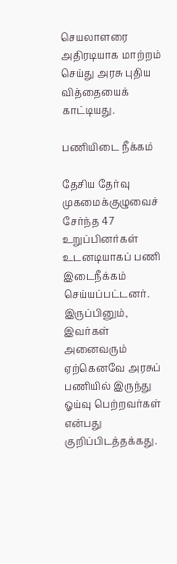செயலாளரை அதிரடியாக மாற்றம் செய்து அரசு புதிய வித்தையைக் காட்டியது.

பணியிடை நீக்கம்

தேசிய தேர்வு முகமைக்குழுவைச் சேர்ந்த 47 உறுப்பினர்கள் உடனடியாகப் பணி இடைநீக்கம் செய்யப்பட்டனர். இருப்பினும், இவர்கள் அனைவரும் ஏற்கெனவே அரசுப் பணியில் இருந்து ஓய்வு பெற்றவர்கள் என்பது குறிப்பிடத்தக்கது.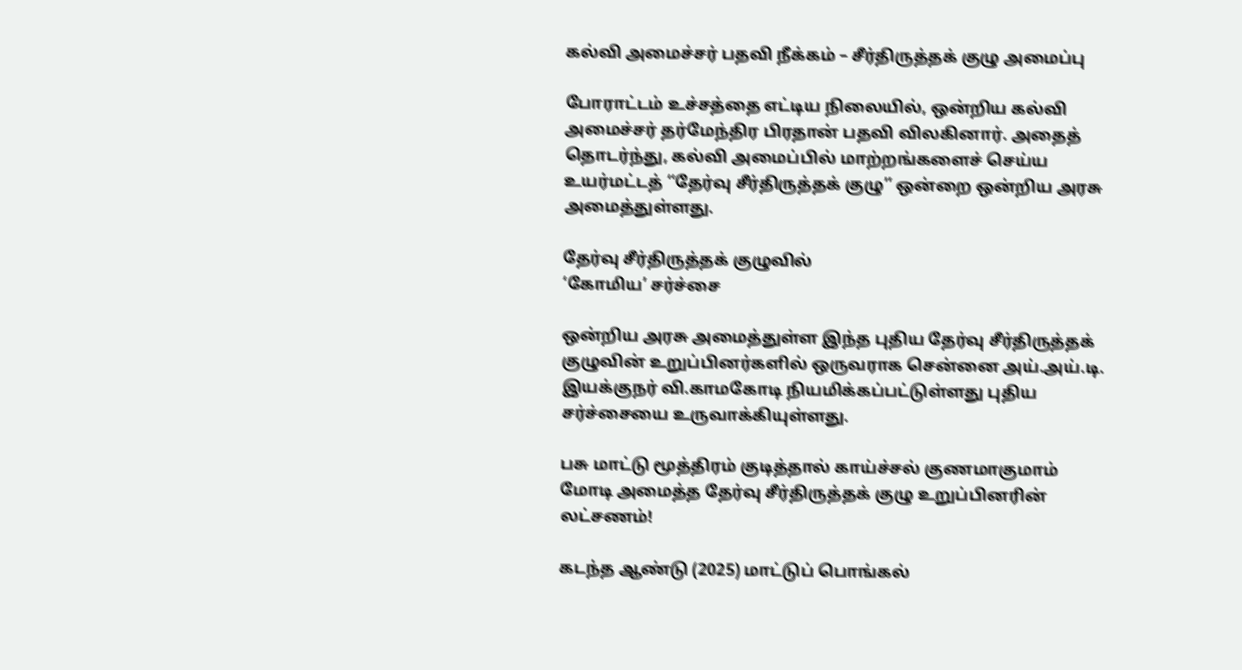கல்வி அமைச்சர் பதவி நீக்கம் – சீர்திருத்தக் குழு அமைப்பு

போராட்டம் உச்சத்தை எட்டிய நிலையில், ஒன்றிய கல்வி அமைச்சர் தர்மேந்திர பிரதான் பதவி விலகினார். அதைத் தொடர்ந்து, கல்வி அமைப்பில் மாற்றங்களைச் செய்ய உயர்மட்டத் ‘‘தேர்வு சீர்திருத்தக் குழு’’ ஒன்றை ஒன்றிய அரசு அமைத்துள்ளது.

தேர்வு சீர்திருத்தக் குழுவில்
‘கோமிய’ சர்ச்சை

ஒன்றிய அரசு அமைத்துள்ள இந்த புதிய தேர்வு சீர்திருத்தக் குழுவின் உறுப்பினர்களில் ஒருவராக சென்னை அய்.அய்.டி. இயக்குநர் வி.காமகோடி நியமிக்கப்பட்டுள்ளது புதிய சர்ச்சையை உருவாக்கியுள்ளது.

பசு மாட்டு மூத்திரம் குடித்தால் காய்ச்சல் குணமாகுமாம்
மோடி அமைத்த தேர்வு சீர்திருத்தக் குழு உறுப்பினரின் லட்சணம்!

கடந்த ஆண்டு (2025) மாட்டுப் பொங்கல்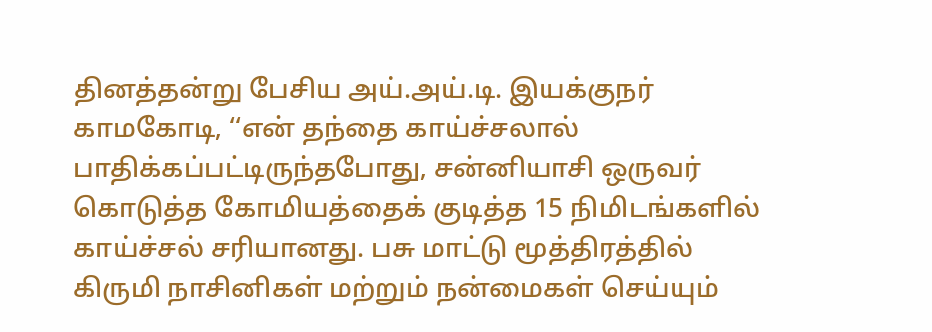தினத்தன்று பேசிய அய்.அய்.டி. இயக்குநர் காமகோடி, ‘‘என் தந்தை காய்ச்சலால் பாதிக்கப்பட்டிருந்தபோது, சன்னியாசி ஒருவர் கொடுத்த கோமியத்தைக் குடித்த 15 நிமிடங்களில் காய்ச்சல் சரியானது. பசு மாட்டு மூத்திரத்தில் கிருமி நாசினிகள் மற்றும் நன்மைகள் செய்யும்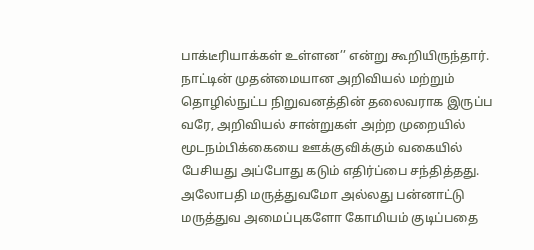பாக்டீரியாக்கள் உள்ளன’’ என்று கூறியிருந்தார்.
நாட்டின் முதன்மையான அறிவியல் மற்றும் தொழில்நுட்ப நிறுவனத்தின் தலைவராக இருப்ப வரே, அறிவியல் சான்றுகள் அற்ற முறையில் மூடநம்பிக்கையை ஊக்குவிக்கும் வகையில் பேசியது அப்போது கடும் எதிர்ப்பை சந்தித்தது. அலோபதி மருத்துவமோ அல்லது பன்னாட்டு மருத்துவ அமைப்புகளோ கோமியம் குடிப்பதை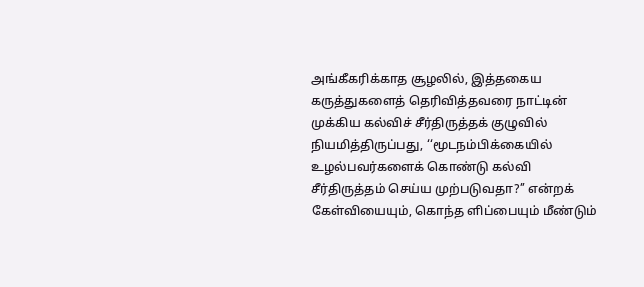அங்கீகரிக்காத சூழலில், இத்தகைய கருத்துகளைத் தெரிவித்தவரை நாட்டின் முக்கிய கல்விச் சீர்திருத்தக் குழுவில் நியமித்திருப்பது, ‘‘மூடநம்பிக்கையில் உழல்பவர்களைக் கொண்டு கல்வி சீர்திருத்தம் செய்ய முற்படுவதா?’’ என்றக் கேள்வியையும், கொந்த ளிப்பையும் மீண்டும்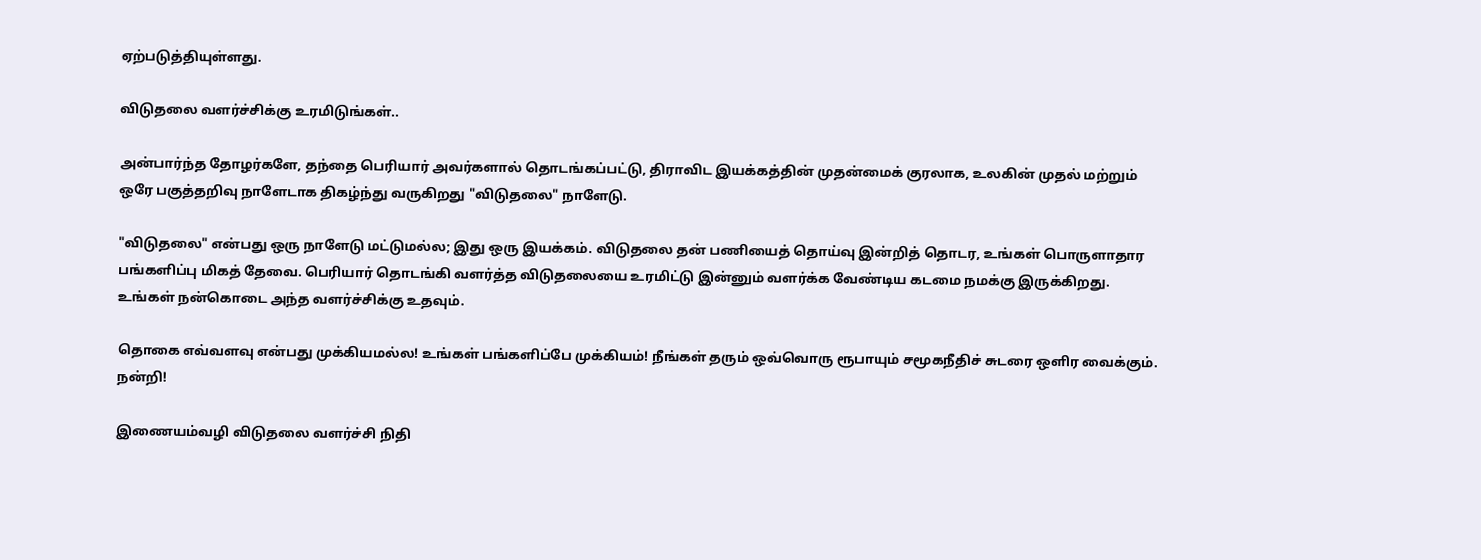ஏற்படுத்தியுள்ளது.

விடுதலை வளர்ச்சிக்கு உரமிடுங்கள்..

அன்பார்ந்த தோழர்களே, தந்தை பெரியார் அவர்களால் தொடங்கப்பட்டு, திராவிட இயக்கத்தின் முதன்மைக் குரலாக, உலகின் முதல் மற்றும் ஒரே பகுத்தறிவு நாளேடாக திகழ்ந்து வருகிறது "விடுதலை" நாளேடு.

"விடுதலை" என்பது ஒரு நாளேடு மட்டுமல்ல; இது ஒரு இயக்கம். விடுதலை தன் பணியைத் தொய்வு இன்றித் தொடர, உங்கள் பொருளாதார பங்களிப்பு மிகத் தேவை. பெரியார் தொடங்கி வளர்த்த விடுதலையை உரமிட்டு இன்னும் வளர்க்க வேண்டிய கடமை நமக்கு இருக்கிறது. உங்கள் நன்கொடை அந்த வளர்ச்சிக்கு உதவும்.

தொகை எவ்வளவு என்பது முக்கியமல்ல! உங்கள் பங்களிப்பே முக்கியம்! நீங்கள் தரும் ஒவ்வொரு ரூபாயும் சமூகநீதிச் சுடரை ஒளிர வைக்கும். நன்றி!

இணையம்வழி விடுதலை வளர்ச்சி நிதி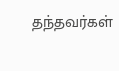தந்தவர்கள்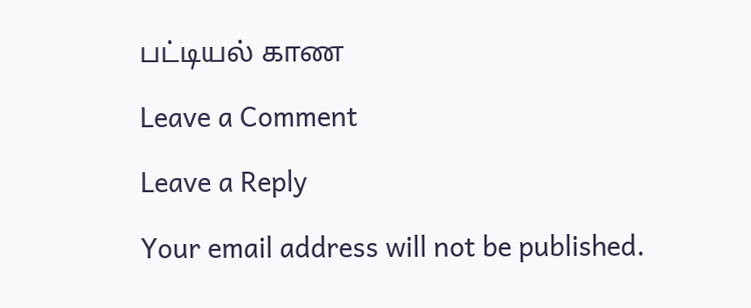பட்டியல் காண

Leave a Comment

Leave a Reply

Your email address will not be published.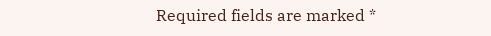Required fields are marked *